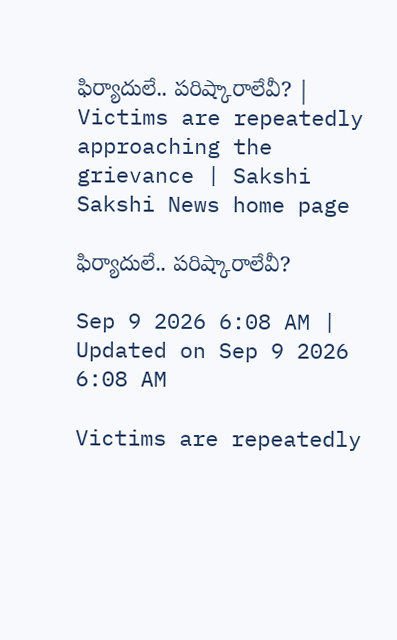ఫిర్యాదులే.. పరిష్కారాలేవీ? | Victims are repeatedly approaching the grievance | Sakshi
Sakshi News home page

ఫిర్యాదులే.. పరిష్కారాలేవీ?

Sep 9 2026 6:08 AM | Updated on Sep 9 2026 6:08 AM

Victims are repeatedly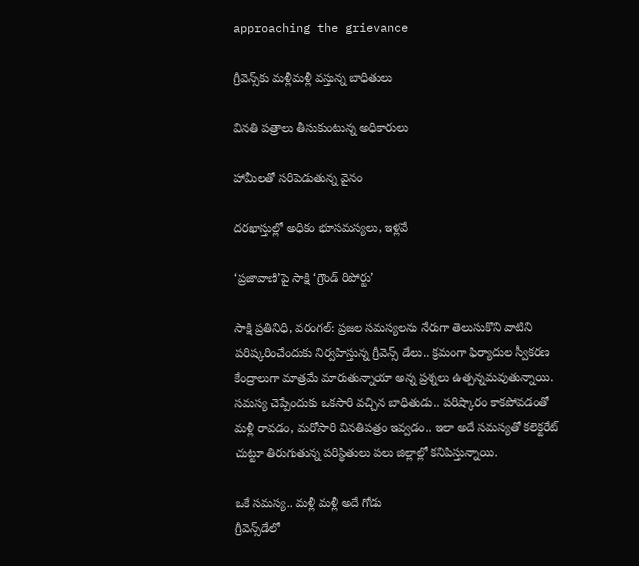approaching the grievance

గ్రీవెన్స్‌కు మళ్లీమళ్లీ వస్తున్న బాధితులు

వినతి పత్రాలు తీసుకుంటున్న అధికారులు

హామీలతో సరిపెడుతున్న వైనం

దరఖాస్తుల్లో అధికం భూసమస్యలు, ఇళ్లవే

‘ప్రజావాణి’పై సాక్షి ‘గ్రౌండ్‌ రిపోర్టు’

సాక్షి ప్రతినిధి, వరంగల్‌: ప్రజల సమస్యలను నేరుగా తెలుసుకొని వాటిని పరిష్కరించేందుకు నిర్వహిస్తున్న గ్రీవెన్స్‌ డేలు.. క్రమంగా ఫిర్యాదుల స్వీకరణ కేంద్రాలుగా మాత్రమే మారుతున్నాయా అన్న ప్రశ్నలు ఉత్పన్నమవుతున్నాయి. సమస్య చెప్పేందుకు ఒకసారి వచ్చిన బాధితుడు.. పరిష్కారం కాకపోవడంతో మళ్లీ రావడం, మరోసారి వినతిపత్రం ఇవ్వడం.. ఇలా అదే సమస్యతో కలెక్టరేట్‌ చుట్టూ తిరుగుతున్న పరిస్థితులు పలు జిల్లాల్లో కనిపిస్తున్నాయి.

ఒకే సమస్య.. మళ్లీ మళ్లీ అదే గోడు
గ్రీవెన్స్‌డేలో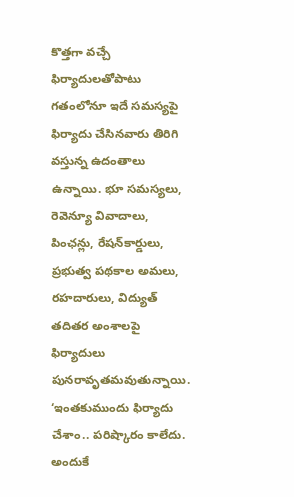కొత్తగా వచ్చే ఫిర్యాదులతోపాటు గతంలోనూ ఇదే సమస్యపై ఫిర్యాదు చేసినవారు తిరిగి వస్తున్న ఉదంతాలు ఉన్నాయి. భూ సమస్యలు, రెవెన్యూ వివాదాలు, పింఛన్లు, రేషన్‌కార్డులు, ప్రభుత్వ పథకాల అమలు, రహదారులు, విద్యుత్‌ తదితర అంశాలపై ఫిర్యాదులు పునరావృతమవుతున్నాయి. ‘ఇంతకుముందు ఫిర్యాదు చేశాం.. పరిష్కారం కాలేదు. అందుకే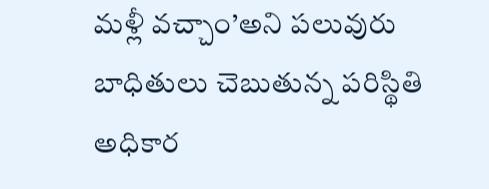మళ్లీ వచ్చాం’అని పలువురు బాధితులు చెబుతున్న పరిస్థితి అధికార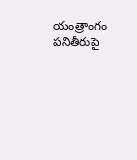యంత్రాంగం పనితీరుపై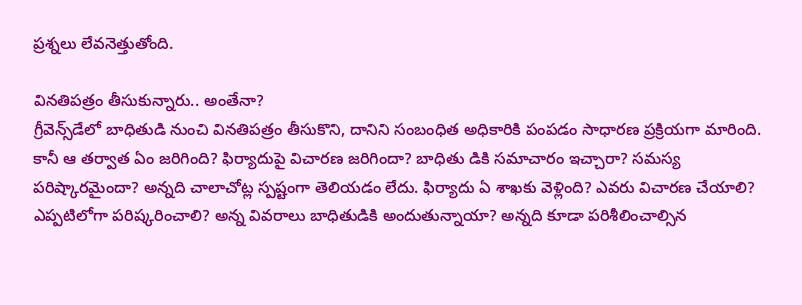ప్రశ్నలు లేవనెత్తుతోంది.

వినతిపత్రం తీసుకున్నారు.. అంతేనా?
గ్రీవెన్స్‌డేలో బాధితుడి నుంచి వినతిపత్రం తీసుకొని, దానిని సంబంధిత అధికారికి పంపడం సాధారణ ప్రక్రియగా మారింది. కానీ ఆ తర్వాత ఏం జరిగింది? ఫిర్యాదుపై విచారణ జరిగిందా? బాధితు డికి సమాచారం ఇచ్చారా? సమస్య పరిష్కారమైందా? అన్నది చాలాచోట్ల స్పష్టంగా తెలియడం లేదు. ఫిర్యాదు ఏ శాఖకు వెళ్లింది? ఎవరు విచారణ చేయాలి? ఎప్పటిలోగా పరిష్కరించాలి? అన్న వివరాలు బాధితుడికి అందుతున్నాయా? అన్నది కూడా పరిశీలించాల్సిన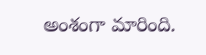అంశంగా మారింది.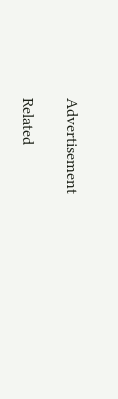Advertisement

Related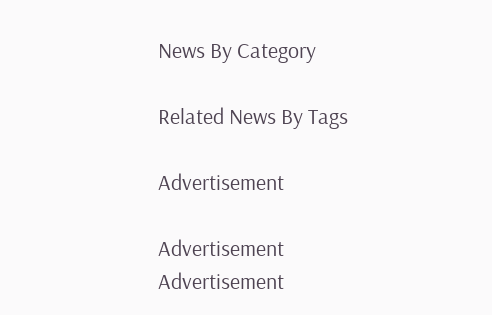News By Category

Related News By Tags

Advertisement

Advertisement
Advertisement